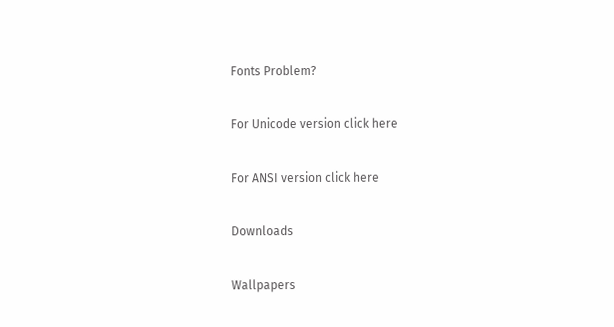Fonts Problem?

For Unicode version click here

For ANSI version click here

Downloads

Wallpapers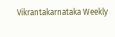Vikrantakarnataka Weekly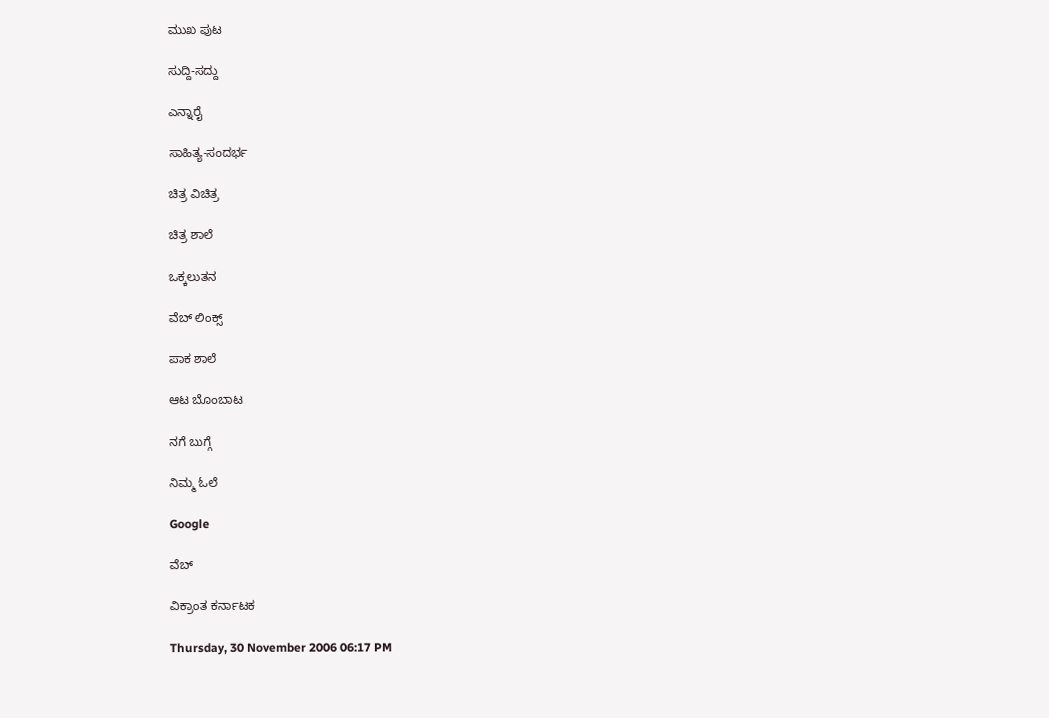ಮುಖ ಪುಟ

ಸುದ್ದಿ-ಸದ್ದು

ಎನ್ನಾರೈ

ಸಾಹಿತ್ಯ-ಸಂದರ್ಭ

ಚಿತ್ರ ವಿಚಿತ್ರ

ಚಿತ್ರ ಶಾಲೆ

ಒಕ್ಕಲುತನ

ವೆಬ್ ಲಿಂಕ್ಸ್

ಪಾಕ ಶಾಲೆ

ಆಟ ಬೊಂಬಾಟ

ನಗೆ ಬುಗ್ಗೆ

ನಿಮ್ಮ ಓಲೆ

Google

ವೆಬ್

ವಿಕ್ರಾಂತ ಕರ್ನಾಟಕ

Thursday, 30 November 2006 06:17 PM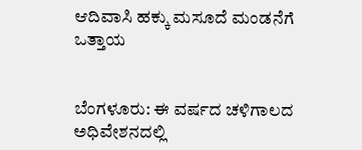ಆದಿವಾಸಿ ಹಕ್ಕು ಮಸೂದೆ ಮಂಡನೆಗೆ ಒತ್ತಾಯ


ಬೆಂಗಳೂರು: ಈ ವರ್ಷದ ಚಳಿಗಾಲದ ಅಧಿವೇಶನದಲ್ಲಿ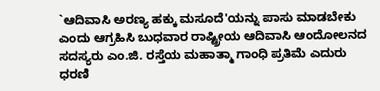`ಆದಿವಾಸಿ ಅರಣ್ಯ ಹಕ್ಕು ಮಸೂದೆ'ಯನ್ನು ಪಾಸು ಮಾಡಬೇಕು ಎಂದು ಆಗ್ರಹಿಸಿ ಬುಧವಾರ ರಾಷ್ಟ್ರೀಯ ಆದಿವಾಸಿ ಆಂದೋಲನದ ಸದಸ್ಯರು ಎಂ.ಜಿ. ರಸ್ತೆಯ ಮಹಾತ್ಮಾ ಗಾಂಧಿ ಪ್ರತಿಮೆ ಎದುರು ಧರಣಿ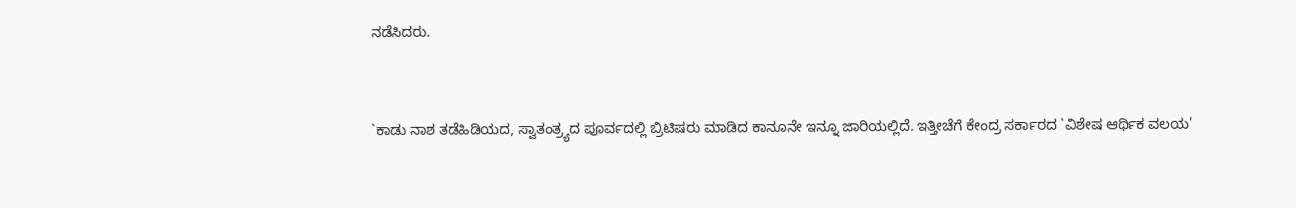ನಡೆಸಿದರು.


`ಕಾಡು ನಾಶ ತಡೆಹಿಡಿಯದ, ಸ್ವಾತಂತ್ರ್ಯದ ಪೂರ್ವದಲ್ಲಿ ಬ್ರಿಟಿಷರು ಮಾಡಿದ ಕಾನೂನೇ ಇನ್ನೂ ಜಾರಿಯಲ್ಲಿದೆ. ಇತ್ತೀಚೆಗೆ ಕೇಂದ್ರ ಸರ್ಕಾರದ `ವಿಶೇಷ ಆರ್ಥಿಕ ವಲಯ'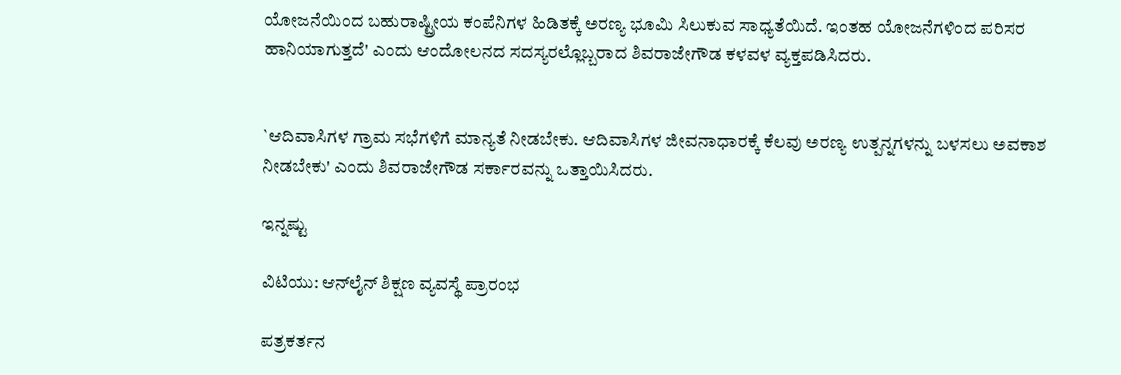ಯೋಜನೆಯಿಂದ ಬಹುರಾಷ್ಟ್ರೀಯ ಕಂಪೆನಿಗಳ ಹಿಡಿತಕ್ಕೆ ಅರಣ್ಯ ಭೂಮಿ ಸಿಲುಕುವ ಸಾಧ್ಯತೆಯಿದೆ. ಇಂತಹ ಯೋಜನೆಗಳಿಂದ ಪರಿಸರ ಹಾನಿಯಾಗುತ್ತದೆ' ಎಂದು ಆಂದೋಲನದ ಸದಸ್ಯರಲ್ಲೊಬ್ಬರಾದ ಶಿವರಾಜೇಗೌಡ ಕಳವಳ ವ್ಯಕ್ತಪಡಿಸಿದರು.


`ಆದಿವಾಸಿಗಳ ಗ್ರಾಮ ಸಭೆಗಳಿಗೆ ಮಾನ್ಯತೆ ನೀಡಬೇಕು. ಆದಿವಾಸಿಗಳ ಜೀವನಾಧಾರಕ್ಕೆ ಕೆಲವು ಅರಣ್ಯ ಉತ್ಪನ್ನಗಳನ್ನು ಬಳಸಲು ಅವಕಾಶ ನೀಡಬೇಕು' ಎಂದು ಶಿವರಾಜೇಗೌಡ ಸರ್ಕಾರವನ್ನು ಒತ್ತಾಯಿಸಿದರು.

ಇನ್ನಷ್ಟು

ವಿಟಿಯು: ಆನ್‌ಲೈನ್ ಶಿಕ್ಷಣ ವ್ಯವಸ್ಥೆ ಪ್ರಾರಂಭ

ಪತ್ರಕರ್ತನ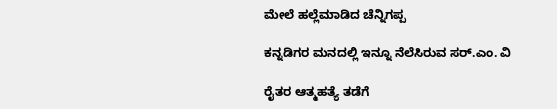ಮೇಲೆ ಹಲ್ಲೆಮಾಡಿದ ಚೆನ್ನಿಗಪ್ಪ

ಕನ್ನಡಿಗರ ಮನದಲ್ಲಿ ಇನ್ನೂ ನೆಲೆಸಿರುವ ಸರ್.ಎಂ. ವಿ

ರೈತರ ಆತ್ಮಹತ್ಯೆ ತಡೆಗೆ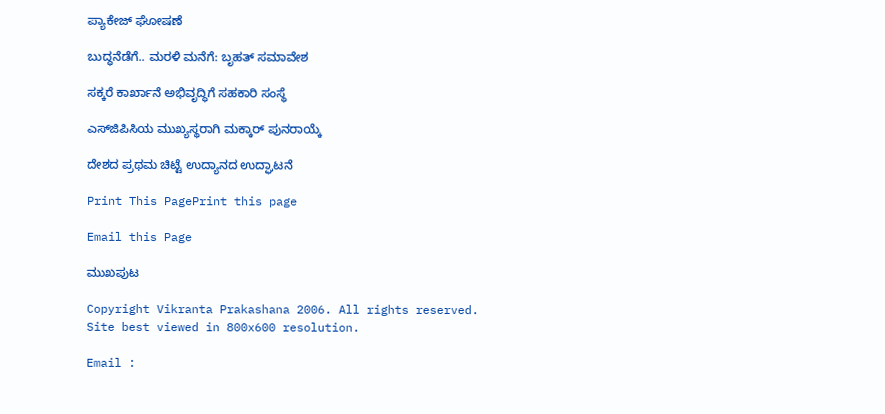ಪ್ಯಾಕೇಜ್ ಘೋಷಣೆ

ಬುದ್ಧನೆಡೆಗೆ.. ಮರಳಿ ಮನೆಗೆ: ಬೃಹತ್ ಸಮಾವೇಶ

ಸಕ್ಕರೆ ಕಾರ್ಖಾನೆ ಅಭಿವೃದ್ಧಿಗೆ ಸಹಕಾರಿ ಸಂಸ್ಥೆ

ಎಸ್‌ಜಿಪಿಸಿಯ ಮುಖ್ಯಸ್ಥರಾಗಿ ಮಕ್ಕಾರ್ ಪುನರಾಯ್ಕೆ

ದೇಶದ ಪ್ರಥಮ ಚಿಟ್ಟೆ ಉದ್ಯಾನದ ಉದ್ಘಾಟನೆ

Print This PagePrint this page

Email this Page

ಮುಖಪುಟ

Copyright Vikranta Prakashana 2006. All rights reserved.
Site best viewed in 800x600 resolution.

Email :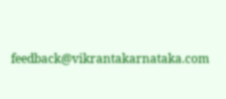feedback@vikrantakarnataka.com